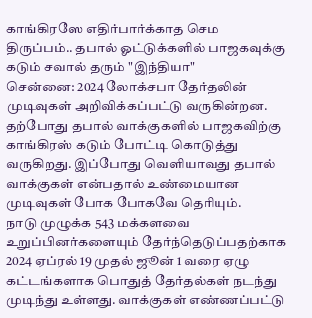காங்கிரஸே எதிர்பார்க்காத செம திருப்பம்.. தபால் ஓட்டுக்களில் பாஜகவுக்கு கடும் சவால் தரும் "இந்தியா"
சென்னை: 2024 லோக்சபா தேர்தலின் முடிவுகள் அறிவிக்கப்பட்டு வருகின்றன. தற்போது தபால் வாக்குகளில் பாஜகவிற்கு காங்கிரஸ் கடும் போட்டி கொடுத்து வருகிறது. இப்போது வெளியாவது தபால் வாக்குகள் என்பதால் உண்மையான முடிவுகள் போக போகவே தெரியும்.
நாடு முழுக்க 543 மக்களவை உறுப்பினர்களையும் தேர்ந்தெடுப்பதற்காக 2024 ஏப்ரல் 19 முதல் ஜூன் 1 வரை ஏழு கட்டங்களாக பொதுத் தேர்தல்கள் நடந்து முடிந்து உள்ளது. வாக்குகள் எண்ணப்பட்டு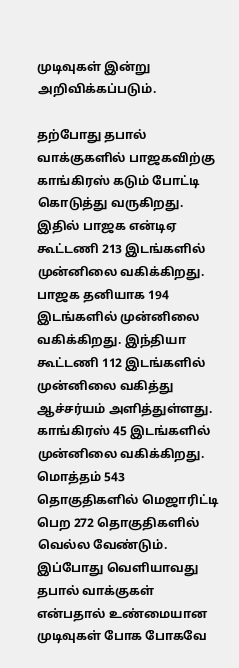முடிவுகள் இன்று அறிவிக்கப்படும்.

தற்போது தபால் வாக்குகளில் பாஜகவிற்கு காங்கிரஸ் கடும் போட்டி கொடுத்து வருகிறது. இதில் பாஜக என்டிஏ கூட்டணி 213 இடங்களில் முன்னிலை வகிக்கிறது. பாஜக தனியாக 194 இடங்களில் முன்னிலை வகிக்கிறது. இந்தியா கூட்டணி 112 இடங்களில் முன்னிலை வகித்து ஆச்சர்யம் அளித்துள்ளது. காங்கிரஸ் 45 இடங்களில் முன்னிலை வகிக்கிறது. மொத்தம் 543 தொகுதிகளில் மெஜாரிட்டி பெற 272 தொகுதிகளில் வெல்ல வேண்டும்.
இப்போது வெளியாவது தபால் வாக்குகள் என்பதால் உண்மையான முடிவுகள் போக போகவே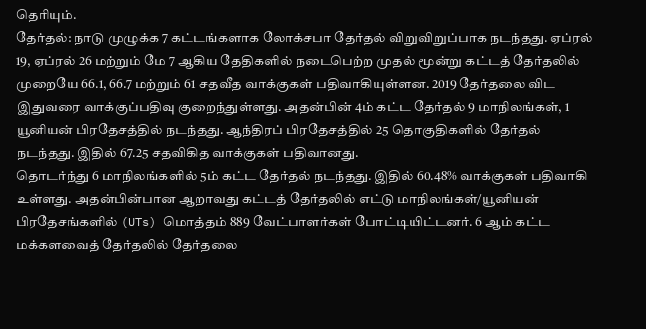தெரியும்.
தேர்தல்: நாடு முழுக்க 7 கட்டங்களாக லோக்சபா தேர்தல் விறுவிறுப்பாக நடந்தது. ஏப்ரல் 19, ஏப்ரல் 26 மற்றும் மே 7 ஆகிய தேதிகளில் நடைபெற்ற முதல் மூன்று கட்டத் தேர்தலில் முறையே 66.1, 66.7 மற்றும் 61 சதவீத வாக்குகள் பதிவாகியுள்ளன. 2019 தேர்தலை விட இதுவரை வாக்குப்பதிவு குறைந்துள்ளது. அதன்பின் 4ம் கட்ட தேர்தல் 9 மாநிலங்கள், 1 யூனியன் பிரதேசத்தில் நடந்தது. ஆந்திரப் பிரதேசத்தில் 25 தொகுதிகளில் தேர்தல் நடந்தது. இதில் 67.25 சதவிகித வாக்குகள் பதிவானது.
தொடர்ந்து 6 மாநிலங்களில் 5ம் கட்ட தேர்தல் நடந்தது. இதில் 60.48% வாக்குகள் பதிவாகி உள்ளது. அதன்பின்பான ஆறாவது கட்டத் தேர்தலில் எட்டு மாநிலங்கள்/யூனியன் பிரதேசங்களில் (UTs) மொத்தம் 889 வேட்பாளர்கள் போட்டியிட்டனர். 6 ஆம் கட்ட மக்களவைத் தேர்தலில் தேர்தலை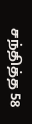சந்தித்த 58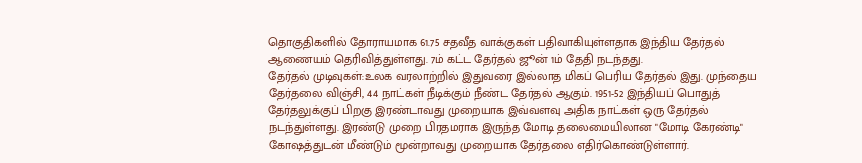தொகுதிகளில் தோராயமாக 61.75 சதவீத வாக்குகள் பதிவாகியுள்ளதாக இந்திய தேர்தல் ஆணையம் தெரிவித்துள்ளது. 7ம் கட்ட தேர்தல் ஜூன் 1ம் தேதி நடந்தது.
தேர்தல் முடிவுகள்:உலக வரலாற்றில் இதுவரை இல்லாத மிகப் பெரிய தேர்தல் இது. முந்தைய தேர்தலை விஞ்சி, 44 நாட்கள் நீடிக்கும் நீண்ட தேர்தல் ஆகும். 1951-52 இந்தியப் பொதுத் தேர்தலுக்குப் பிறகு இரண்டாவது முறையாக இவ்வளவு அதிக நாட்கள் ஒரு தேர்தல் நடந்துள்ளது. இரண்டு முறை பிரதமராக இருந்த மோடி தலைமையிலான "மோடி கேரண்டி" கோஷத்துடன் மீண்டும் மூன்றாவது முறையாக தேர்தலை எதிர்கொண்டுள்ளார்.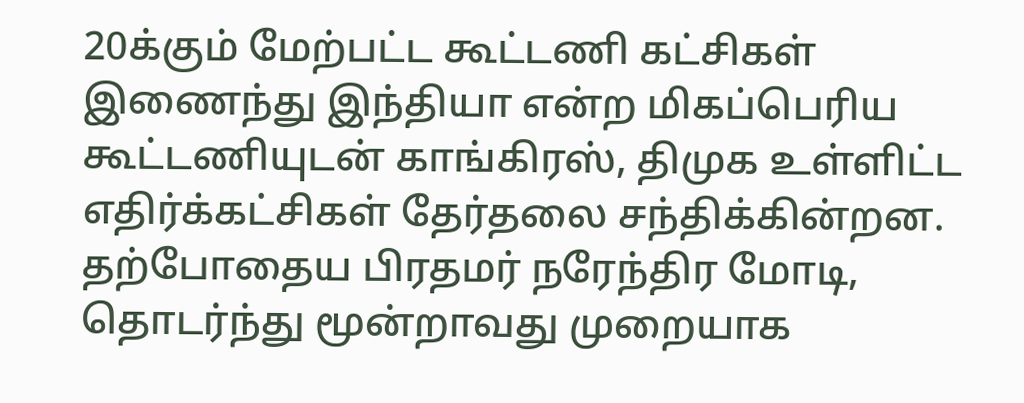20க்கும் மேற்பட்ட கூட்டணி கட்சிகள் இணைந்து இந்தியா என்ற மிகப்பெரிய கூட்டணியுடன் காங்கிரஸ், திமுக உள்ளிட்ட எதிர்க்கட்சிகள் தேர்தலை சந்திக்கின்றன.
தற்போதைய பிரதமர் நரேந்திர மோடி, தொடர்ந்து மூன்றாவது முறையாக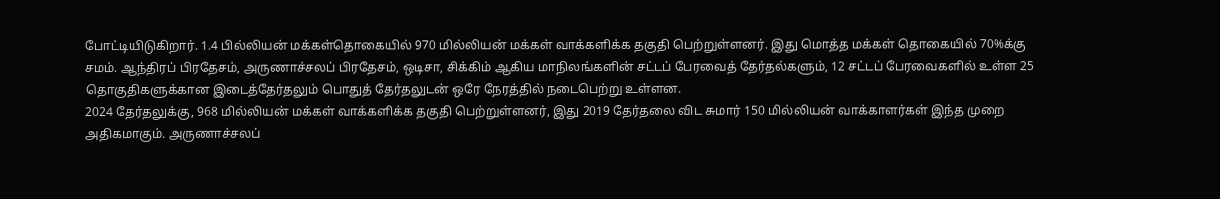போட்டியிடுகிறார். 1.4 பில்லியன் மக்கள்தொகையில் 970 மில்லியன் மக்கள் வாக்களிக்க தகுதி பெற்றுள்ளனர். இது மொத்த மக்கள் தொகையில் 70%க்கு சமம். ஆந்திரப் பிரதேசம், அருணாச்சலப் பிரதேசம், ஒடிசா, சிக்கிம் ஆகிய மாநிலங்களின் சட்டப் பேரவைத் தேர்தல்களும், 12 சட்டப் பேரவைகளில் உள்ள 25 தொகுதிகளுக்கான இடைத்தேர்தலும் பொதுத் தேர்தலுடன் ஒரே நேரத்தில் நடைபெற்று உள்ளன.
2024 தேர்தலுக்கு, 968 மில்லியன் மக்கள் வாக்களிக்க தகுதி பெற்றுள்ளனர், இது 2019 தேர்தலை விட சுமார் 150 மில்லியன் வாக்காளர்கள் இந்த முறை அதிகமாகும். அருணாச்சலப்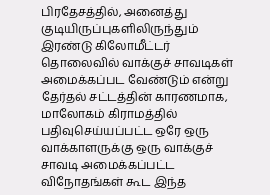பிரதேசத்தில், அனைத்து குடியிருப்புகளிலிருந்தும் இரண்டு கிலோமீட்டர் தொலைவில் வாக்குச் சாவடிகள் அமைக்கப்பட வேண்டும் என்று தேர்தல் சட்டத்தின் காரணமாக, மாலோகம் கிராமத்தில் பதிவுசெய்யப்பட்ட ஒரே ஒரு வாக்காளருக்கு ஒரு வாக்குச் சாவடி அமைக்கப்பட்ட விநோதங்கள் கூட இந்த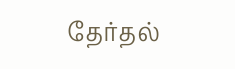தேர்தல்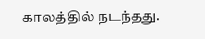காலத்தில் நடந்தது.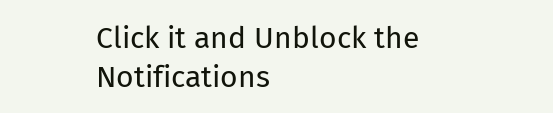Click it and Unblock the Notifications